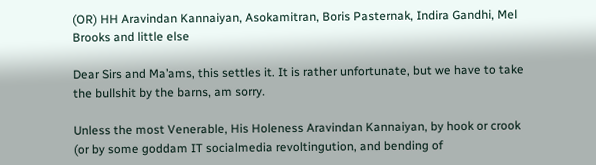(OR) HH Aravindan Kannaiyan, Asokamitran, Boris Pasternak, Indira Gandhi, Mel Brooks and little else

Dear Sirs and Ma’ams, this settles it. It is rather unfortunate, but we have to take the bullshit by the barns, am sorry.

Unless the most Venerable, His Holeness Aravindan Kannaiyan, by hook or crook (or by some goddam IT socialmedia revoltingution, and bending of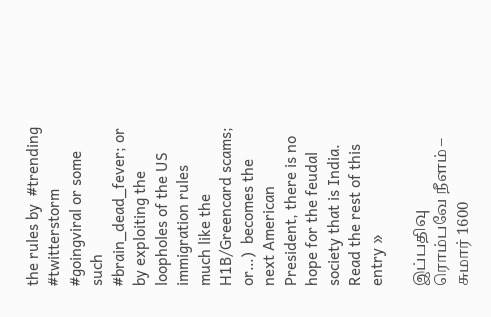the rules by  #trending #twitterstorm #goingviral or some such #brain_dead_fever; or by exploiting the loopholes of the US immigration rules much like the H1B/Greencard scams; or…)  becomes the next American President, there is no hope for the feudal society that is India. Read the rest of this entry »

இப்பதிவு ரொம்பவே நீளம் – சுமார் 1600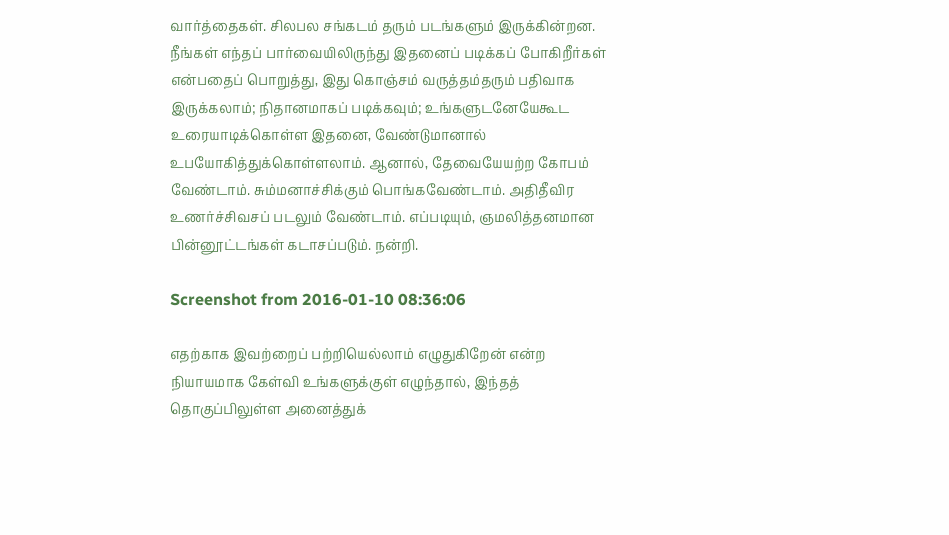வார்த்தைகள். சிலபல சங்கடம் தரும் படங்களும் இருக்கின்றன. நீங்கள் எந்தப் பார்வையிலிருந்து இதனைப் படிக்கப் போகிறீர்கள் என்பதைப் பொறுத்து, இது கொஞ்சம் வருத்தம்தரும் பதிவாக இருக்கலாம்; நிதானமாகப் படிக்கவும்; உங்களுடனேயேகூட உரையாடிக்கொள்ள இதனை, வேண்டுமானால் உபயோகித்துக்கொள்ளலாம். ஆனால், தேவையேயற்ற கோபம் வேண்டாம். சும்மனாச்சிக்கும் பொங்கவேண்டாம். அதிதீவிர உணர்ச்சிவசப் படலும் வேண்டாம். எப்படியும், ஞமலித்தனமான பின்னூட்டங்கள் கடாசப்படும். நன்றி.

Screenshot from 2016-01-10 08:36:06

எதற்காக இவற்றைப் பற்றியெல்லாம் எழுதுகிறேன் என்ற நியாயமாக கேள்வி உங்களுக்குள் எழுந்தால், இந்தத் தொகுப்பிலுள்ள அனைத்துக்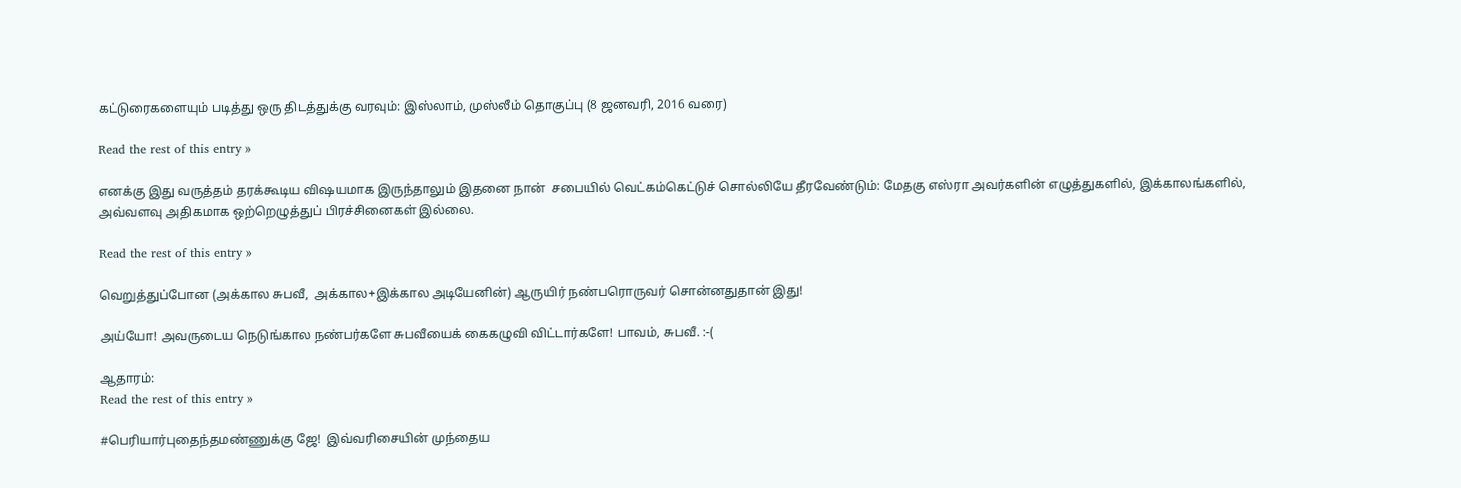கட்டுரைகளையும் படித்து ஒரு திடத்துக்கு வரவும்: இஸ்லாம், முஸ்லீம் தொகுப்பு (8 ஜனவரி, 2016 வரை)

Read the rest of this entry »

எனக்கு இது வருத்தம் தரக்கூடிய விஷயமாக இருந்தாலும் இதனை நான்  சபையில் வெட்கம்கெட்டுச் சொல்லியே தீரவேண்டும்: மேதகு எஸ்ரா அவர்களின் எழுத்துகளில், இக்காலங்களில், அவ்வளவு அதிகமாக ஒற்றெழுத்துப் பிரச்சினைகள் இல்லை.

Read the rest of this entry »

வெறுத்துப்போன (அக்கால சுபவீ,  அக்கால+இக்கால அடியேனின்) ஆருயிர் நண்பரொருவர் சொன்னதுதான் இது!

அய்யோ! அவருடைய நெடுங்கால நண்பர்களே சுபவீயைக் கைகழுவி விட்டார்களே! பாவம், சுபவீ. :-(

ஆதாரம்:
Read the rest of this entry »

#பெரியார்புதைந்தமண்ணுக்கு ஜே!  இவ்வரிசையின் முந்தைய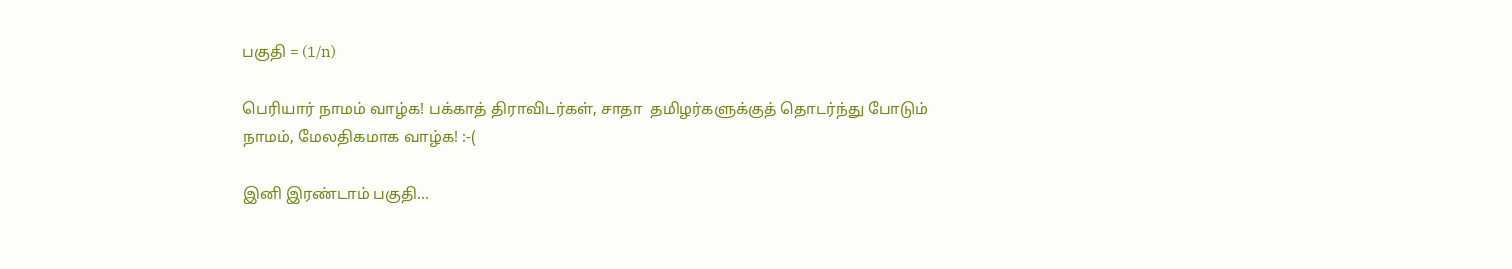பகுதி = (1/n)

பெரியார் நாமம் வாழ்க! பக்காத் திராவிடர்கள், சாதா  தமிழர்களுக்குத் தொடர்ந்து போடும் நாமம், மேலதிகமாக வாழ்க! :-(

இனி இரண்டாம் பகுதி…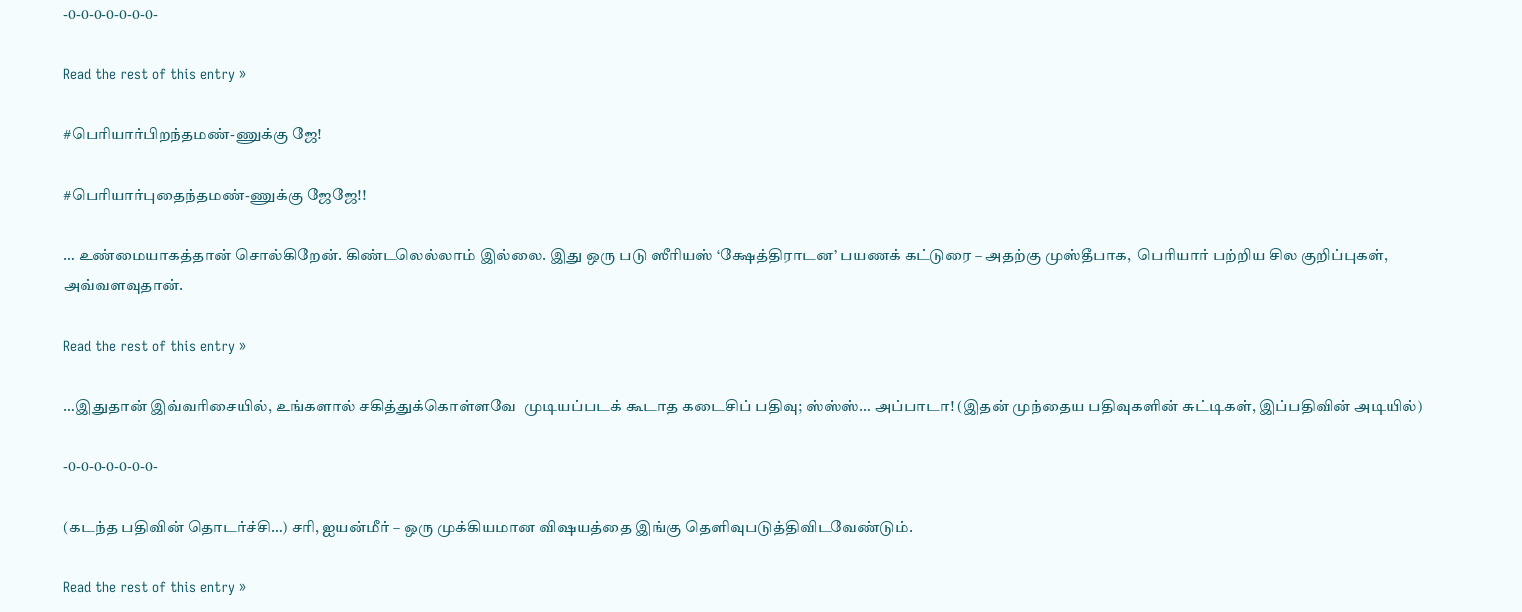-0-0-0-0-0-0-0-

Read the rest of this entry »

#பெரியார்பிறந்தமண்-ணுக்கு ஜே!

#பெரியார்புதைந்தமண்-ணுக்கு ஜேஜே!!

… உண்மையாகத்தான் சொல்கிறேன். கிண்டலெல்லாம் இல்லை. இது ஒரு படு ஸீரியஸ் ‘க்ஷேத்திராடன’ பயணக் கட்டுரை – அதற்கு முஸ்தீபாக,  பெரியார் பற்றிய சில குறிப்புகள், அவ்வளவுதான்.

Read the rest of this entry »

…இதுதான் இவ்வரிசையில், உங்களால் சகித்துக்கொள்ளவே  முடியப்படக் கூடாத கடைசிப் பதிவு; ஸ்ஸ்ஸ்… அப்பாடா! (இதன் முந்தைய பதிவுகளின் சுட்டிகள், இப்பதிவின் அடியில்)

-0-0-0-0-0-0-0-

(கடந்த பதிவின் தொடர்ச்சி…) சரி, ஐயன்மீர் – ஒரு முக்கியமான விஷயத்தை இங்கு தெளிவுபடுத்திவிடவேண்டும்.

Read the rest of this entry »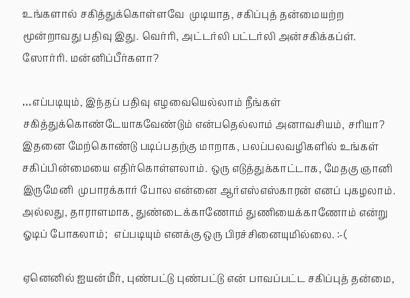உங்களால் சகித்துக்கொள்ளவே  முடியாத, சகிப்புத் தன்மையற்ற மூன்றாவது பதிவு இது. வெர்ரி, அட்டர்லி பட்டர்லி அன்சகிக்கப்ள். ஸோர்ரி. மன்னிப்பீர்களா?

…எப்படியும், இந்தப் பதிவு எழவையெல்லாம் நீங்கள் சகித்துக்கொண்டேயாகவேண்டும் என்பதெல்லாம் அனாவசியம், சரியா? இதனை மேற்கொண்டு படிப்பதற்கு மாறாக, பலப்பலவழிகளில் உங்கள் சகிப்பின்மையை எதிர்கொள்ளலாம். ஒரு எடுத்துக்காட்டாக, மேதகு ஞானி இருமேனி  முபாரக்கார் போல என்னை ஆர்எஸ்எஸ்காரன் எனப் புகழலாம். அல்லது, தாராளமாக, துண்டைக்காணோம் துணியைக்காணோம் என்று ஓடிப் போகலாம்;  எப்படியும் எனக்கு ஒரு பிரச்சினையுமில்லை. :-(

ஏனெனில் ஐயன்மீர், புண்பட்டு புண்பட்டு என் பாவப்பட்ட சகிப்புத் தன்மை,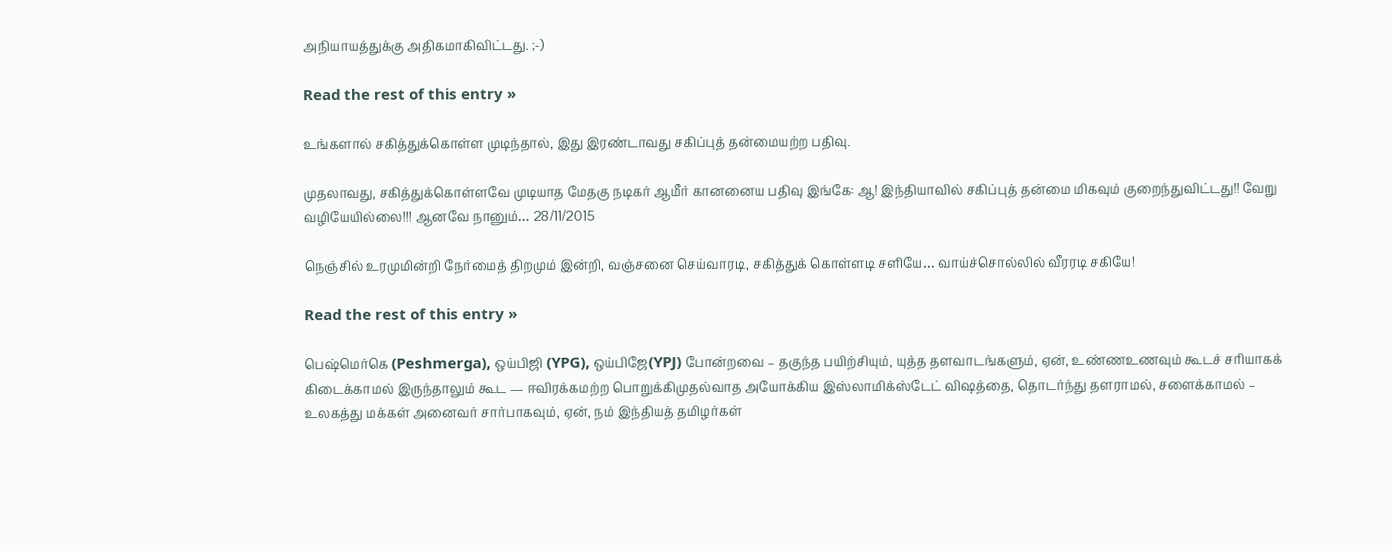அநியாயத்துக்கு அதிகமாகிவிட்டது. ;-)

Read the rest of this entry »

உங்களால் சகித்துக்கொள்ள முடிந்தால், இது இரண்டாவது சகிப்புத் தன்மையற்ற பதிவு.

முதலாவது, சகித்துக்கொள்ளவே முடியாத மேதகு நடிகர் ஆமீர் கானனைய பதிவு இங்கே: ஆ! இந்தியாவில் சகிப்புத் தன்மை மிகவும் குறைந்துவிட்டது!! வேறு வழியேயில்லை!!! ஆனவே நானும்… 28/11/2015

நெஞ்சில் உரமுமின்றி நேர்மைத் திறமும் இன்றி, வஞ்சனை செய்வாரடி, சகித்துக் கொள்ளடி சளியே… வாய்ச்சொல்லில் வீரரடி சகியே!

Read the rest of this entry »

பெஷ்மெர்கெ (Peshmerga), ஒய்பிஜி (YPG), ஒய்பிஜே(YPJ) போன்றவை – தகுந்த பயிற்சியும், யுத்த தளவாடங்களும், ஏன், உண்ணஉணவும் கூடச் சரியாகக் கிடைக்காமல் இருந்தாலும் கூட — ஈவிரக்கமற்ற பொறுக்கிமுதல்வாத அயோக்கிய இஸ்லாமிக்ஸ்டேட் விஷத்தை, தொடர்ந்து தளராமல், சளைக்காமல் – உலகத்து மக்கள் அனைவர் சார்பாகவும், ஏன், நம் இந்தியத் தமிழர்கள்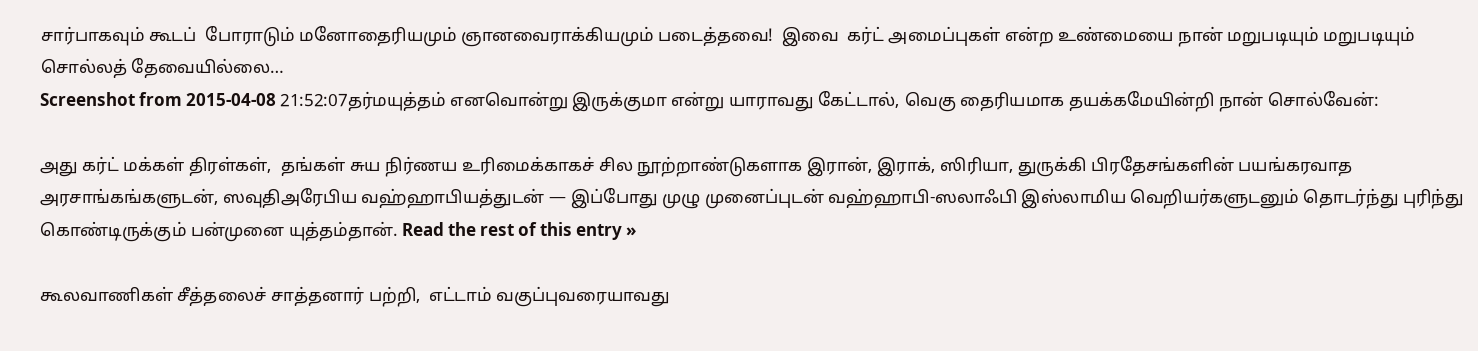சார்பாகவும் கூடப்  போராடும் மனோதைரியமும் ஞானவைராக்கியமும் படைத்தவை!  இவை  கர்ட் அமைப்புகள் என்ற உண்மையை நான் மறுபடியும் மறுபடியும் சொல்லத் தேவையில்லை…
Screenshot from 2015-04-08 21:52:07தர்மயுத்தம் எனவொன்று இருக்குமா என்று யாராவது கேட்டால், வெகு தைரியமாக தயக்கமேயின்றி நான் சொல்வேன்:

அது கர்ட் மக்கள் திரள்கள்,  தங்கள் சுய நிர்ணய உரிமைக்காகச் சில நூற்றாண்டுகளாக இரான், இராக், ஸிரியா, துருக்கி பிரதேசங்களின் பயங்கரவாத அரசாங்கங்களுடன், ஸவுதிஅரேபிய வஹ்ஹாபியத்துடன் — இப்போது முழு முனைப்புடன் வஹ்ஹாபி-ஸலாஃபி இஸ்லாமிய வெறியர்களுடனும் தொடர்ந்து புரிந்து கொண்டிருக்கும் பன்முனை யுத்தம்தான். Read the rest of this entry »

கூலவாணிகள் சீத்தலைச் சாத்தனார் பற்றி,  எட்டாம் வகுப்புவரையாவது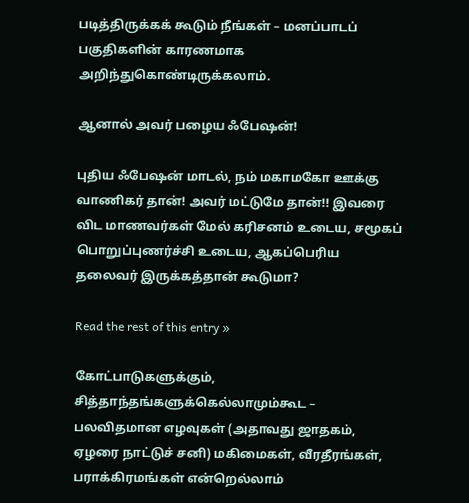படித்திருக்கக் கூடும் நீங்கள் – மனப்பாடப் பகுதிகளின் காரணமாக அறிந்துகொண்டிருக்கலாம்.

ஆனால் அவர் பழைய ஃபேஷன்!

புதிய ஃபேஷன் மாடல், நம் மகாமகோ ஊக்கு வாணிகர் தான்! அவர் மட்டுமே தான்!! இவரை விட மாணவர்கள் மேல் கரிசனம் உடைய, சமூகப் பொறுப்புணர்ச்சி உடைய, ஆகப்பெரிய தலைவர் இருக்கத்தான் கூடுமா?

Read the rest of this entry »

கோட்பாடுகளுக்கும், சித்தாந்தங்களுக்கெல்லாமும்கூட – பலவிதமான எழவுகள் (அதாவது ஜாதகம், ஏழரை நாட்டுச் சனி) மகிமைகள், வீரதீரங்கள், பராக்கிரமங்கள் என்றெல்லாம்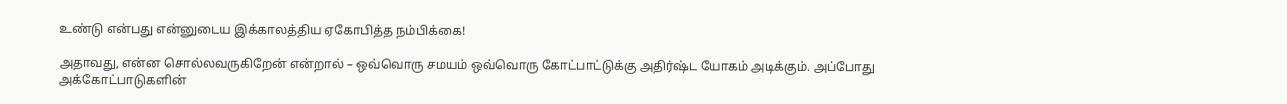உண்டு என்பது என்னுடைய இக்காலத்திய ஏகோபித்த நம்பிக்கை!

அதாவது, என்ன சொல்லவருகிறேன் என்றால் – ஒவ்வொரு சமயம் ஒவ்வொரு கோட்பாட்டுக்கு அதிர்ஷ்ட யோகம் அடிக்கும். அப்போது அக்கோட்பாடுகளின்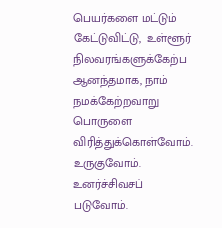பெயர்களை மட்டும் கேட்டுவிட்டு,  உள்ளூர் நிலவரங்களுக்கேற்ப ஆனந்தமாக, நாம் நமக்கேற்றவாறு பொருளை விரித்துக்கொள்வோம்.  உருகுவோம். உனர்ச்சிவசப் படுவோம்.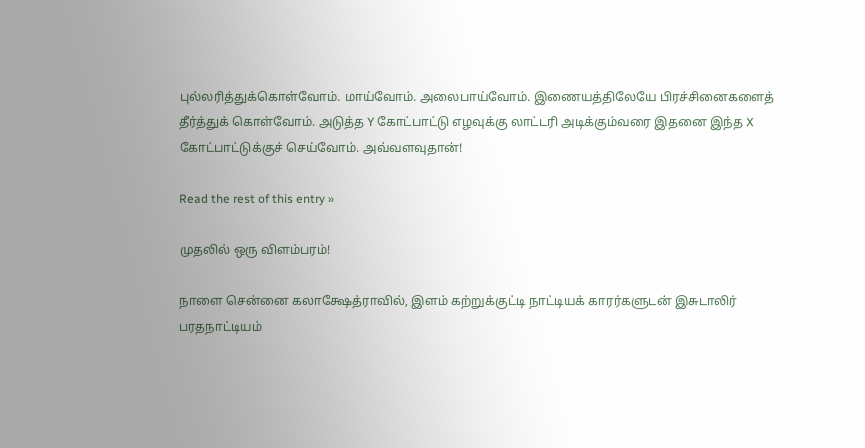புல்லரித்துக்கொள்வோம். மாய்வோம். அலைபாய்வோம். இணையத்திலேயே பிரச்சினைகளைத் தீர்த்துக் கொள்வோம். அடுத்த Y கோட்பாட்டு எழவுக்கு லாட்டரி அடிக்கும்வரை இதனை இந்த X கோட்பாட்டுக்குச் செய்வோம். அவ்வளவுதான்!

Read the rest of this entry »

முதலில் ஒரு விளம்பரம்!

நாளை சென்னை கலாக்ஷேத்ராவில், இளம் கற்றுக்குட்டி நாட்டியக் காரர்களுடன் இசுடாலிர் பரதநாட்டியம்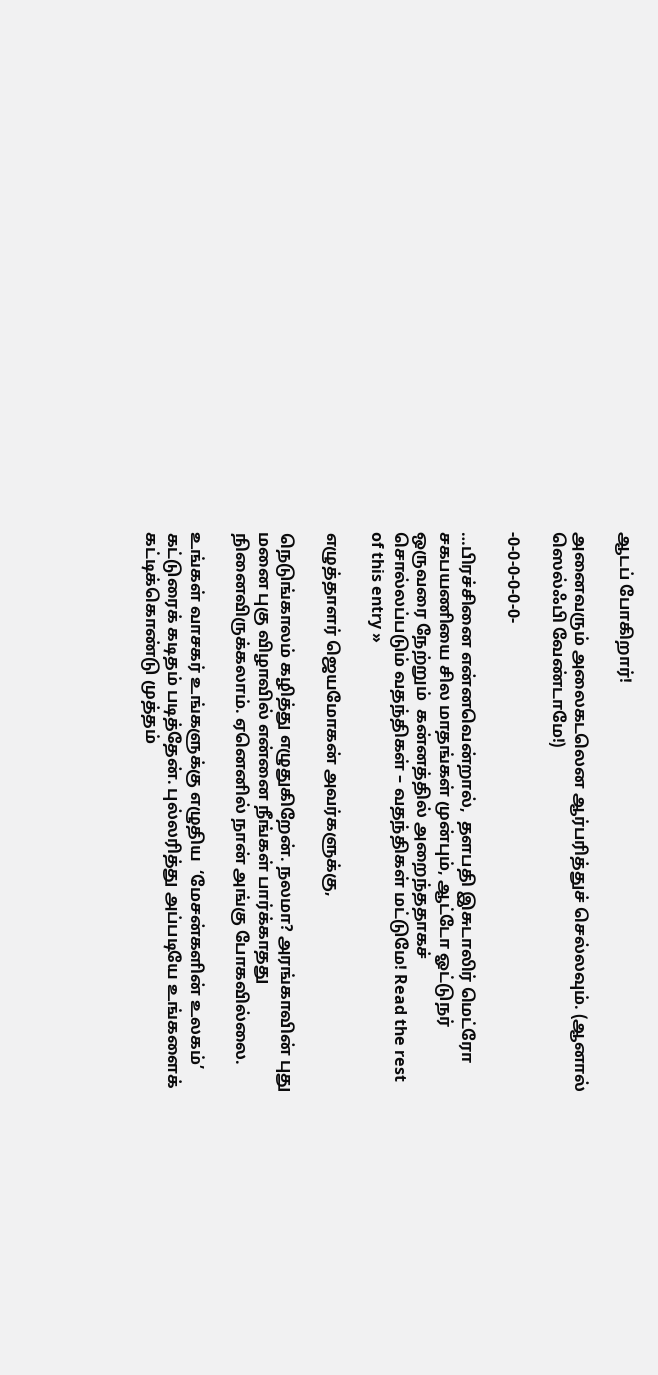ஆடப் போகிறார்!

அனைவரும் அலைகடலென ஆர்பரித்துச் செல்லவும். (ஆனால் ஸெல்ஃபி வேண்டாமே!)

-0-0-0-0-0-0-

…பிரச்சினை என்னவென்றால்,  தளபதி இசுடாலிர் மெட்ரோ சகபயணியை சில மாதங்கள் முன்பும், ஆட்டோ ஓட்டுநர் ஒருவரை நேற்றும்  கன்னத்தில் அறைந்ததாகச் சொல்லப்படும் வதந்திகள் – வதந்திகள் மட்டுமே! Read the rest of this entry »

எழுத்தாளர் ஜெயமோகன் அவர்களுக்கு,

நெடுங்காலம் கழித்து எழுதுகிறேன். நலமா? அரங்காவின் புது மனை புகு விழாவில் என்னை நீங்கள் பார்க்காதது நினைவிருக்கலாம். ஏனெனில் நான் அங்கு போகவில்லை.

உங்கள் வாசகர் உங்களுக்கு எழுதிய  ‘மேசன்களின் உலகம்’ கட்டுரைக் கடிதம் படித்தேன். புல்லரித்து அப்படியே உங்களைக் கட்டிக்கொண்டு முத்தம்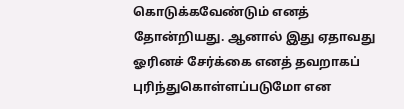கொடுக்கவேண்டும் எனத் தோன்றியது. ஆனால் இது ஏதாவது ஓரினச் சேர்க்கை எனத் தவறாகப் புரிந்துகொள்ளப்படுமோ என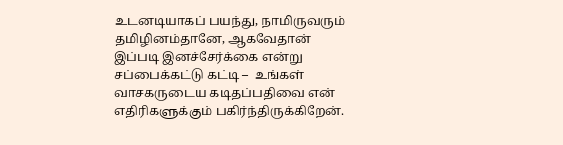உடனடியாகப் பயந்து, நாமிருவரும் தமிழினம்தானே, ஆகவேதான் இப்படி இனச்சேர்க்கை என்று சப்பைக்கட்டு கட்டி –  உங்கள் வாசகருடைய கடிதப்பதிவை என் எதிரிகளுக்கும் பகிர்ந்திருக்கிறேன்.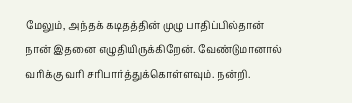மேலும், அந்தக் கடிதத்தின் முழு பாதிப்பில்தான் நான் இதனை எழுதியிருக்கிறேன். வேண்டுமானால் வரிக்கு வரி சரிபார்த்துக்கொள்ளவும். நன்றி.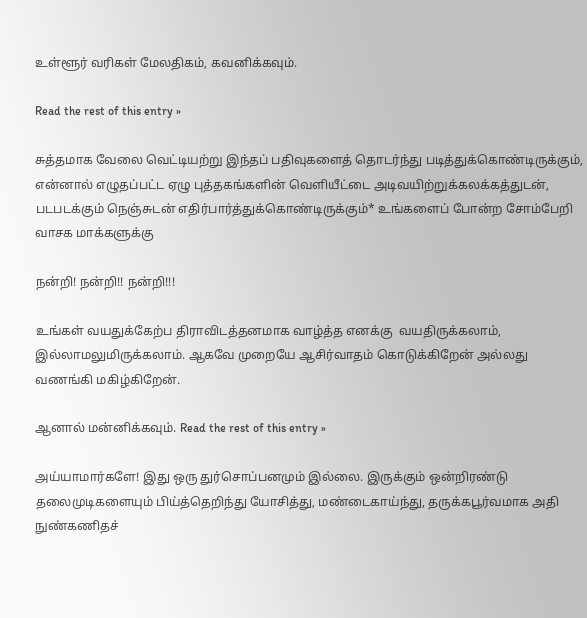உள்ளூர் வரிகள் மேலதிகம், கவனிக்கவும்.

Read the rest of this entry »

சுத்தமாக வேலை வெட்டியற்று இந்தப் பதிவுகளைத் தொடர்ந்து படித்துக்கொண்டிருக்கும், என்னால் எழுதப்பட்ட ஏழு புத்தகங்களின் வெளியீட்டை அடிவயிற்றுக்கலக்கத்துடன், படபடக்கும் நெஞ்சுடன் எதிர்பார்த்துக்கொண்டிருக்கும்* உங்களைப் போன்ற சோம்பேறி வாசக மாக்களுக்கு

நன்றி! நன்றி!! நன்றி!!!

உங்கள் வயதுக்கேற்ப திராவிடத்தனமாக வாழ்த்த எனக்கு  வயதிருக்கலாம், இல்லாமலுமிருக்கலாம். ஆகவே முறையே ஆசிர்வாதம் கொடுக்கிறேன் அல்லது வணங்கி மகிழ்கிறேன்.

ஆனால் மன்னிக்கவும். Read the rest of this entry »

அய்யாமார்களே! இது ஒரு துர்சொப்பனமும் இல்லை. இருக்கும் ஒன்றிரண்டு தலைமுடிகளையும் பிய்த்தெறிந்து யோசித்து, மண்டைகாய்ந்து, தருக்கபூர்வமாக அதி நுண்கணிதச்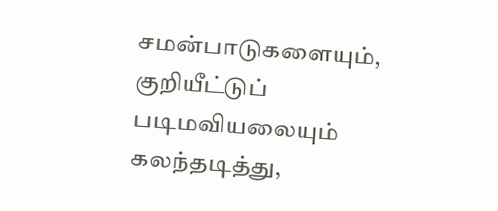சமன்பாடுகளையும், குறியீட்டுப் படிமவியலையும் கலந்தடித்து,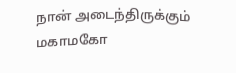நான் அடைந்திருக்கும் மகாமகோ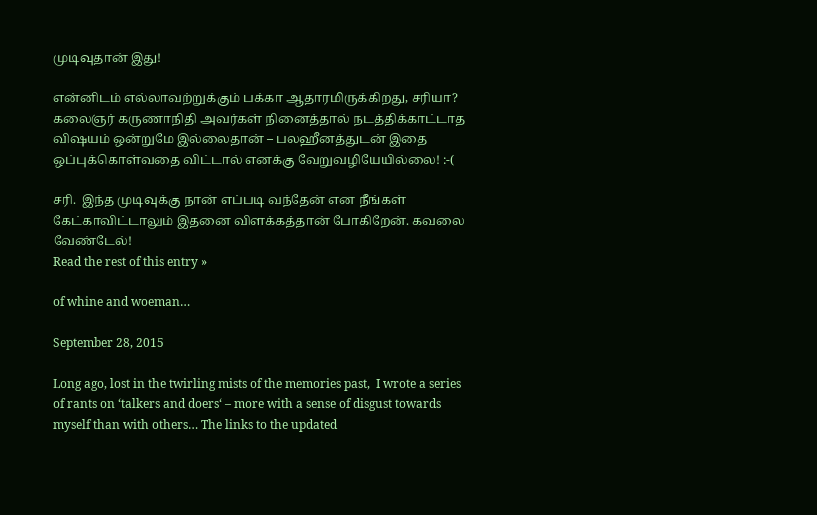முடிவுதான் இது!

என்னிடம் எல்லாவற்றுக்கும் பக்கா ஆதாரமிருக்கிறது, சரியா? கலைஞர் கருணாநிதி அவர்கள் நினைத்தால் நடத்திக்காட்டாத விஷயம் ஒன்றுமே இல்லைதான் – பலஹீனத்துடன் இதை ஒப்புக்கொள்வதை விட்டால் எனக்கு வேறுவழியேயில்லை! :-(

சரி.  இந்த முடிவுக்கு நான் எப்படி வந்தேன் என நீங்கள் கேட்காவிட்டாலும் இதனை விளக்கத்தான் போகிறேன். கவலை வேண்டேல்!
Read the rest of this entry »

of whine and woeman…

September 28, 2015

Long ago, lost in the twirling mists of the memories past,  I wrote a series of rants on ‘talkers and doers‘ – more with a sense of disgust towards myself than with others… The links to the updated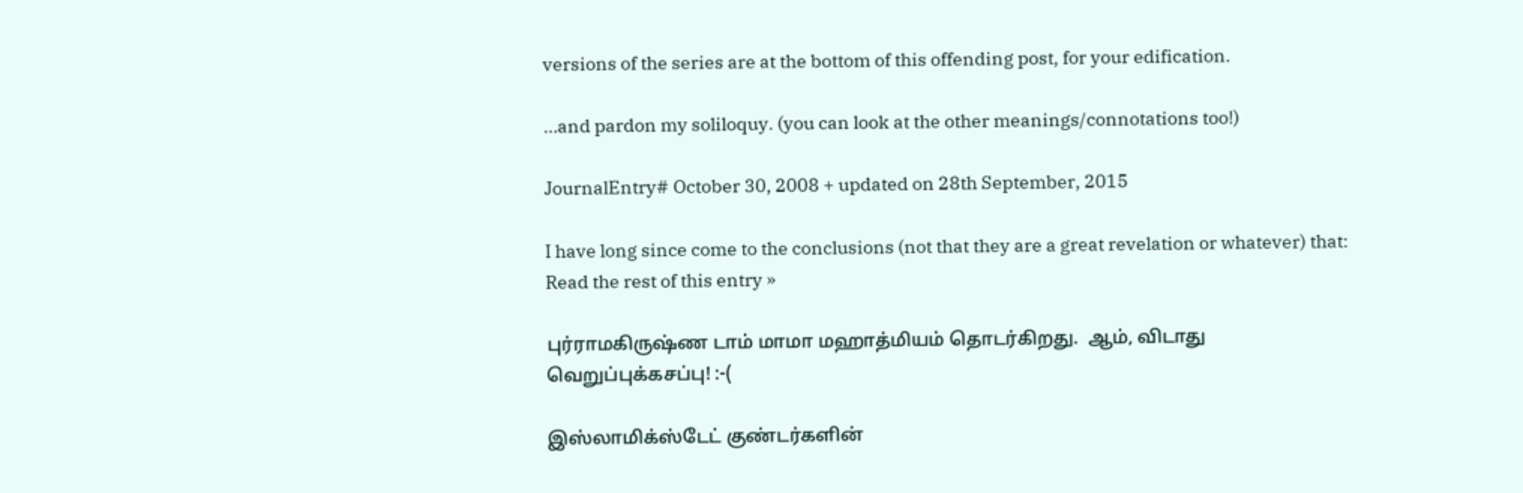versions of the series are at the bottom of this offending post, for your edification.

…and pardon my soliloquy. (you can look at the other meanings/connotations too!)

JournalEntry# October 30, 2008 + updated on 28th September, 2015

I have long since come to the conclusions (not that they are a great revelation or whatever) that:
Read the rest of this entry »

புர்ராமகிருஷ்ண டாம் மாமா மஹாத்மியம் தொடர்கிறது.  ஆம், விடாது வெறுப்புக்கசப்பு! :-(

இஸ்லாமிக்ஸ்டேட் குண்டர்களின்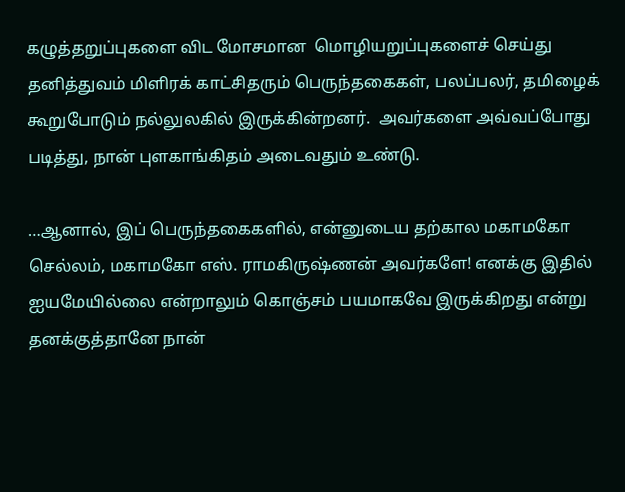கழுத்தறுப்புகளை விட மோசமான  மொழியறுப்புகளைச் செய்து தனித்துவம் மிளிரக் காட்சிதரும் பெருந்தகைகள், பலப்பலர், தமிழைக் கூறுபோடும் நல்லுலகில் இருக்கின்றனர்.  அவர்களை அவ்வப்போது படித்து, நான் புளகாங்கிதம் அடைவதும் உண்டு.

…ஆனால், இப் பெருந்தகைகளில், என்னுடைய தற்கால மகாமகோ செல்லம், மகாமகோ எஸ். ராமகிருஷ்ணன் அவர்களே! எனக்கு இதில் ஐயமேயில்லை என்றாலும் கொஞ்சம் பயமாகவே இருக்கிறது என்று தனக்குத்தானே நான்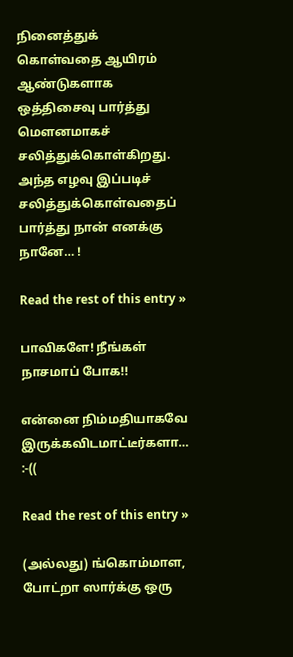நினைத்துக் கொள்வதை ஆயிரம் ஆண்டுகளாக ஒத்திசைவு பார்த்து மௌனமாகச் சலித்துக்கொள்கிறது. அந்த எழவு இப்படிச் சலித்துக்கொள்வதைப் பார்த்து நான் எனக்கு நானே… !

Read the rest of this entry »

பாவிகளே! நீங்கள் நாசமாப் போக!!

என்னை நிம்மதியாகவே இருக்கவிடமாட்டீர்களா… :-((

Read the rest of this entry »

(அல்லது) ங்கொம்மாள, போட்றா ஸார்க்கு ஒரு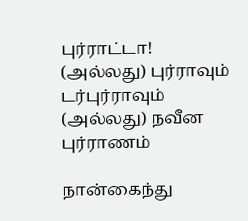புர்ராட்டா!
(அல்லது) புர்ராவும் டர்புர்ராவும்
(அல்லது) நவீன புர்ராணம்

நான்கைந்து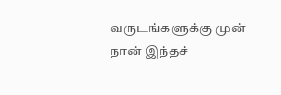வருடங்களுக்கு முன் நான் இந்தச்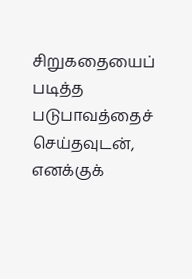சிறுகதையைப் படித்த படுபாவத்தைச் செய்தவுடன், எனக்குக்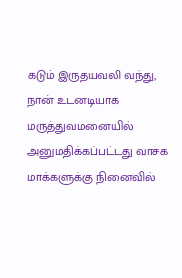கடும் இருதயவலி வந்து, நான் உடனடியாக மருத்துவமனையில் அனுமதிக்கப்பட்டது வாசக மாக்களுக்கு நினைவில்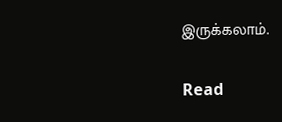இருக்கலாம்.

Read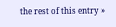the rest of this entry »